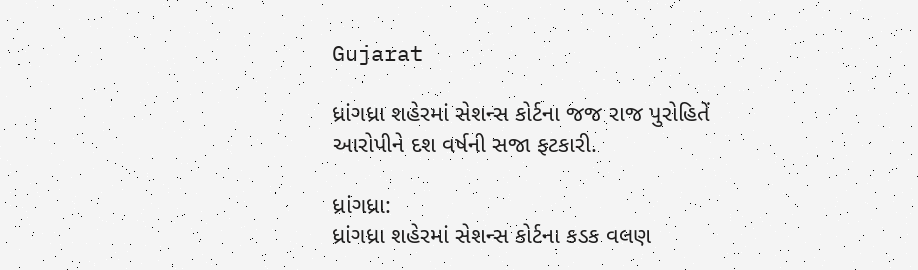Gujarat

ધ્રાંગધ્રા શહેરમાં સેશન્સ કોર્ટના જજ રાજ પુરોહિતેં આરોપીને દશ વર્ષની સજા ફટકારી.

ધ્રાંગધ્રા:
ધ્રાંગધ્રા શહેરમાં સેશન્સ કોર્ટના કડક વલણ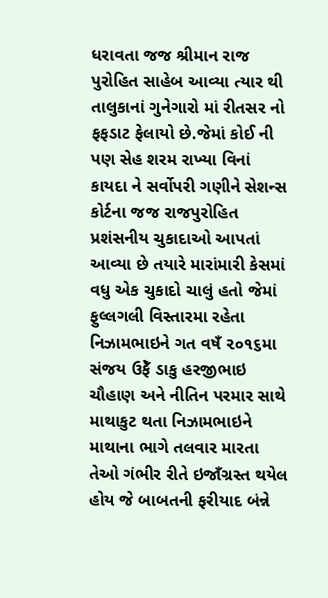ધરાવતા જજ શ્રીમાન રાજ પુરોહિત સાહેબ આવ્યા ત્યાર થી તાલુકાનાં ગુનેગારો માં રીતસર નો ફફડાટ ફેલાયો છે.જેમાં કોઈ ની પણ સેહ શરમ રાખ્યા વિનાં કાયદા ને સર્વોપરી ગણીને સેશન્સ કોર્ટના જજ રાજપુરોહિત પ્રશંસનીય ચુકાદાઓ આપતાં આવ્યા છે તયારે મારાંમારી કેસમાં વધુ એક ચુકાદો ચાલું હતો જેમાં ફુલ્લગલી વિસ્તારમા રહેતા નિઝામભાઇને ગત વષઁ ૨૦૧૬મા સંજય ઉફેઁ ડાકુ હરજીભાઇ ચૌહાણ અને નીતિન પરમાર સાથે માથાકુટ થતા નિઝામભાઇને માથાના ભાગે તલવાર મારતા તેઓ ગંભીર રીતે ઇજાઁગ્રસ્ત થયેલ હોય જે બાબતની ફરીયાદ બંન્ને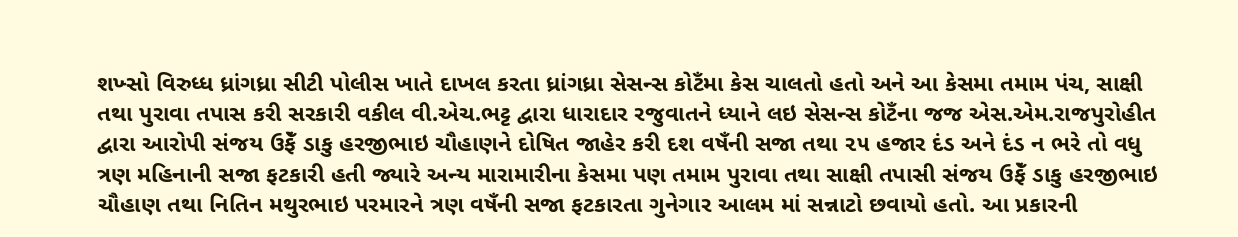શખ્સો વિરુધ્ધ ધ્રાંગધ્રા સીટી પોલીસ ખાતે દાખલ કરતા ધ્રાંગધ્રા સેસન્સ કોટઁમા કેસ ચાલતો હતો અને આ કેસમા તમામ પંચ, સાક્ષી તથા પુરાવા તપાસ કરી સરકારી વકીલ વી.એચ.ભટ્ટ દ્વારા ધારાદાર રજુવાતને ધ્યાને લઇ સેસન્સ કોટઁના જજ એસ.એમ.રાજપુરોહીત દ્વારા આરોપી સંજય ઉફેઁ ડાકુ હરજીભાઇ ચૌહાણને દોષિત જાહેર કરી દશ વષઁની સજા તથા ૨૫ હજાર દંડ અને દંડ ન ભરે તો વધુ ત્રણ મહિનાની સજા ફટકારી હતી જ્યારે અન્ય મારામારીના કેસમા પણ તમામ પુરાવા તથા સાક્ષી તપાસી સંજય ઉફેઁ ડાકુ હરજીભાઇ ચૌહાણ તથા નિતિન મથુરભાઇ પરમારને ત્રણ વષઁની સજા ફટકારતા ગુનેગાર આલમ માં સન્નાટો છવાયો હતો. આ પ્રકારની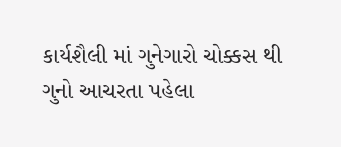કાર્યશૈલી માં ગુનેગારો ચોક્કસ થી ગુનો આચરતા પહેલા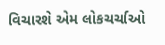વિચારશે એમ લોકચર્ચાઓ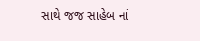સાથે જજ સાહેબ નાં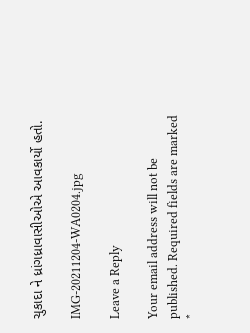ચુકાદા ને ધ્રાંગધ્રાવાસીઓએ આવકાર્યો હતો.

IMG-20211204-WA0204.jpg

Leave a Reply

Your email address will not be published. Required fields are marked *